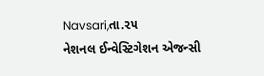Navsari,તા.૨૫
નેશનલ ઈન્વેસ્ટિગેશન એજન્સી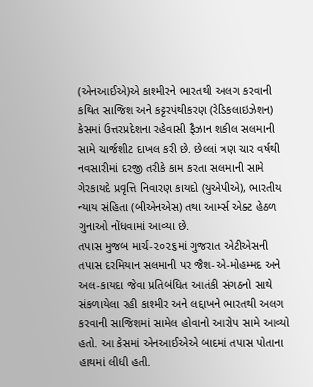(એનઆઈએ)એ કાશ્મીરને ભારતથી અલગ કરવાની કથિત સાજિશ અને કટ્ટરપંથીકરણ (રેડિકલાઇઝેશન) કેસમાં ઉત્તરપ્રદેશના રહેવાસી ફૈઝાન શકીલ સલમાની સામે ચાર્જશીટ દાખલ કરી છે. છેલ્લાં ત્રણ ચાર વર્ષથી નવસારીમાં દરજી તરીકે કામ કરતા સલમાની સામે ગેરકાયદે પ્રવૃત્તિ નિવારણ કાયદો (યુએપીએ), ભારતીય ન્યાય સંહિતા (બીએનએસ) તથા આર્મ્સ એક્ટ હેઠળ ગુનાઓ નોંધવામાં આવ્યા છે.
તપાસ મુજબ માર્ચ-૨૦૨૬માં ગુજરાત એટીએસની તપાસ દરમિયાન સલમાની પર જૈશ-એ-મોહમ્મદ અને અલ-કાયદા જેવા પ્રતિબંધિત આતંકી સંગઠનો સાથે સંકળાયેલા રહી કાશ્મીર અને લદ્દાખને ભારતથી અલગ કરવાની સાજિશમાં સામેલ હોવાનો આરોપ સામે આવ્યો હતો. આ કેસમાં એનઆઈએએ બાદમાં તપાસ પોતાના હાથમાં લીધી હતી.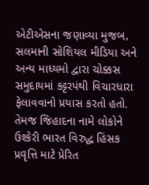એટીએસના જણાવ્યા મુજબ, સલમાની સોશિયલ મીડિયા અને અન્ય માધ્યમો દ્વારા ચોક્કસ સમુદાયમાં કટ્ટરપંથી વિચારધારા ફેલાવવાનો પ્રયાસ કરતો હતો. તેમજ જિહાદના નામે લોકોને ઉશ્કેરી ભારત વિરુદ્ધ હિંસક પ્રવૃત્તિ માટે પ્રેરિત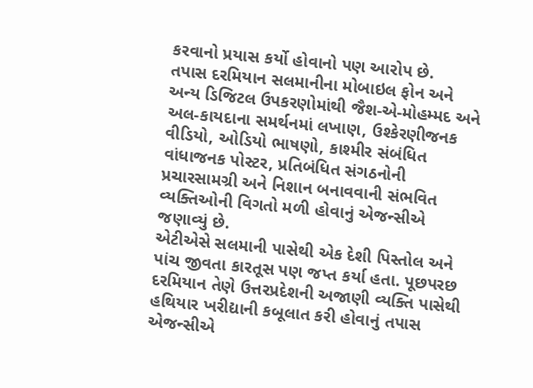કરવાનો પ્રયાસ કર્યો હોવાનો પણ આરોપ છે.
તપાસ દરમિયાન સલમાનીના મોબાઇલ ફોન અને અન્ય ડિજિટલ ઉપકરણોમાંથી જૈશ-એ-મોહમ્મદ અને અલ-કાયદાના સમર્થનમાં લખાણ, ઉશ્કેરણીજનક વીડિયો, ઓડિયો ભાષણો, કાશ્મીર સંબંધિત વાંધાજનક પોસ્ટર, પ્રતિબંધિત સંગઠનોની પ્રચારસામગ્રી અને નિશાન બનાવવાની સંભવિત વ્યક્તિઓની વિગતો મળી હોવાનું એજન્સીએ જણાવ્યું છે.
એટીએસે સલમાની પાસેથી એક દેશી પિસ્તોલ અને પાંચ જીવતા કારતૂસ પણ જપ્ત કર્યા હતા. પૂછપરછ દરમિયાન તેણે ઉત્તરપ્રદેશની અજાણી વ્યક્તિ પાસેથી હથિયાર ખરીદ્યાની કબૂલાત કરી હોવાનું તપાસ એજન્સીએ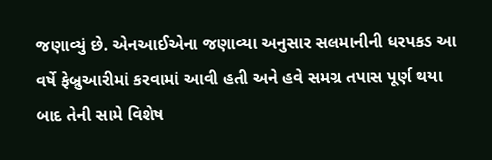જણાવ્યું છે. એનઆઈએના જણાવ્યા અનુસાર સલમાનીની ધરપકડ આ વર્ષે ફેબ્રુઆરીમાં કરવામાં આવી હતી અને હવે સમગ્ર તપાસ પૂર્ણ થયા બાદ તેની સામે વિશેષ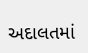અદાલતમાં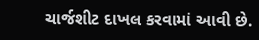ચાર્જશીટ દાખલ કરવામાં આવી છે.